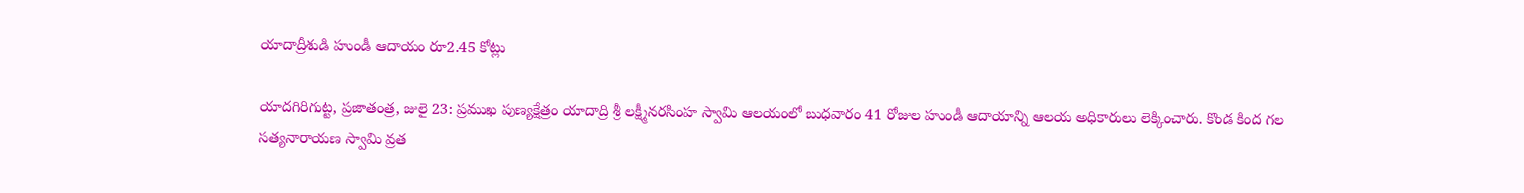యాదాద్రీశుడి హుండీ ఆదాయం రూ2.45 కోట్లు

యాదగిరిగుట్ట, ప్రజాతంత్ర, జులై 23: ప్రముఖ పుణ్యక్షేత్రం యాదాద్రి శ్రీ లక్ష్మీనరసింహ స్వామి ఆలయంలో బుధవారం 41 రోజుల హుండీ ఆదాయాన్ని ఆలయ అధికారులు లెక్కించారు. కొండ కింద గల సత్యనారాయణ స్వామి వ్రత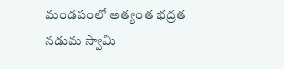మండపంలో అత్యంత భద్రత నడుమ స్వామి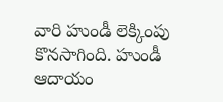వారి హుండీ లెక్కింపు కొనసాగింది. హుండీ ఆదాయం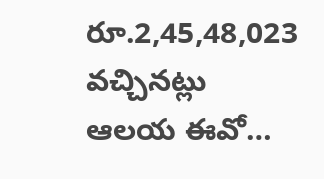రూ.2,45,48,023 వచ్చినట్లు ఆలయ ఈవో…